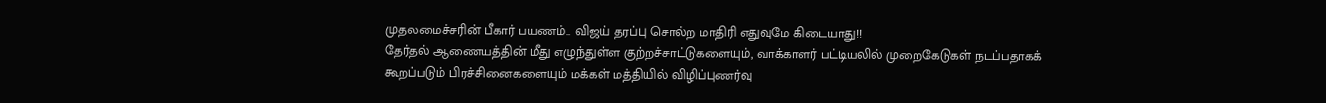முதலமைச்சரின் பீகார் பயணம்.. விஜய் தரப்பு சொல்ற மாதிரி எதுவுமே கிடையாது!!
தேர்தல் ஆணையத்தின் மீது எழுந்துள்ள குற்றச்சாட்டுகளையும், வாக்காளர் பட்டியலில் முறைகேடுகள் நடப்பதாகக் கூறப்படும் பிரச்சினைகளையும் மக்கள் மத்தியில் விழிப்புணர்வு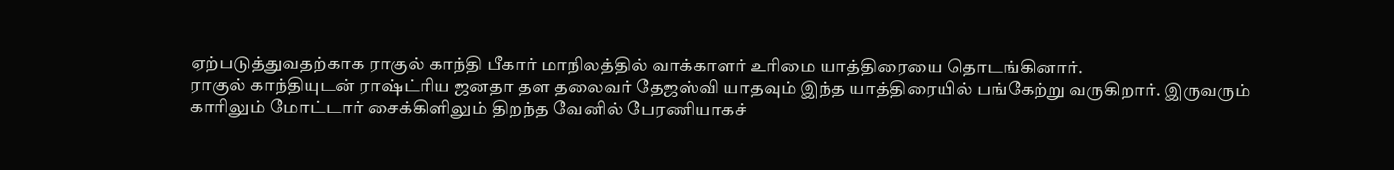ஏற்படுத்துவதற்காக ராகுல் காந்தி பீகார் மாநிலத்தில் வாக்காளர் உரிமை யாத்திரையை தொடங்கினார்.
ராகுல் காந்தியுடன் ராஷ்ட்ரிய ஜனதா தள தலைவர் தேஜஸ்வி யாதவும் இந்த யாத்திரையில் பங்கேற்று வருகிறார். இருவரும் காரிலும் மோட்டார் சைக்கிளிலும் திறந்த வேனில் பேரணியாகச்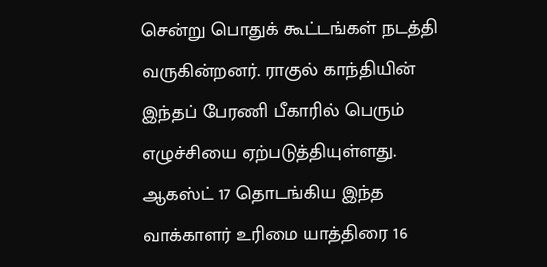சென்று பொதுக் கூட்டங்கள் நடத்தி வருகின்றனர். ராகுல் காந்தியின் இந்தப் பேரணி பீகாரில் பெரும் எழுச்சியை ஏற்படுத்தியுள்ளது.
ஆகஸ்ட் 17 தொடங்கிய இந்த வாக்காளர் உரிமை யாத்திரை 16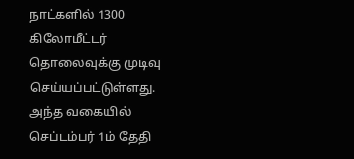நாட்களில் 1300 கிலோமீட்டர் தொலைவுக்கு முடிவு செய்யப்பட்டுள்ளது. அந்த வகையில் செப்டம்பர் 1ம் தேதி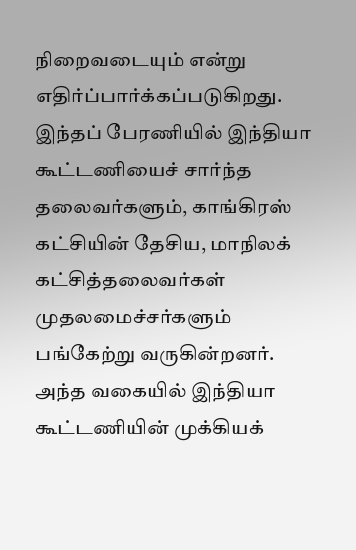நிறைவடையும் என்று எதிர்ப்பார்க்கப்படுகிறது. இந்தப் பேரணியில் இந்தியா கூட்டணியைச் சார்ந்த தலைவர்களும், காங்கிரஸ் கட்சியின் தேசிய, மாநிலக் கட்சித்தலைவர்கள் முதலமைச்சர்களும் பங்கேற்று வருகின்றனர்.
அந்த வகையில் இந்தியா கூட்டணியின் முக்கியக்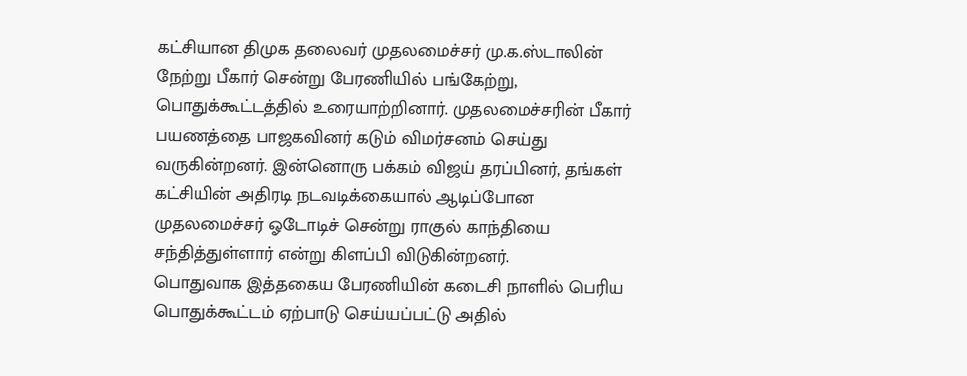கட்சியான திமுக தலைவர் முதலமைச்சர் மு.க.ஸ்டாலின் நேற்று பீகார் சென்று பேரணியில் பங்கேற்று, பொதுக்கூட்டத்தில் உரையாற்றினார். முதலமைச்சரின் பீகார் பயணத்தை பாஜகவினர் கடும் விமர்சனம் செய்து வருகின்றனர். இன்னொரு பக்கம் விஜய் தரப்பினர், தங்கள் கட்சியின் அதிரடி நடவடிக்கையால் ஆடிப்போன முதலமைச்சர் ஓடோடிச் சென்று ராகுல் காந்தியை சந்தித்துள்ளார் என்று கிளப்பி விடுகின்றனர்.
பொதுவாக இத்தகைய பேரணியின் கடைசி நாளில் பெரிய பொதுக்கூட்டம் ஏற்பாடு செய்யப்பட்டு அதில்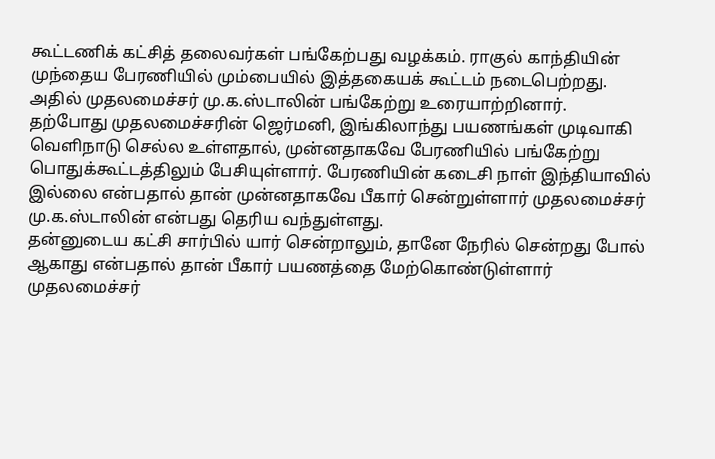கூட்டணிக் கட்சித் தலைவர்கள் பங்கேற்பது வழக்கம். ராகுல் காந்தியின் முந்தைய பேரணியில் மும்பையில் இத்தகையக் கூட்டம் நடைபெற்றது. அதில் முதலமைச்சர் மு.க.ஸ்டாலின் பங்கேற்று உரையாற்றினார்.
தற்போது முதலமைச்சரின் ஜெர்மனி, இங்கிலாந்து பயணங்கள் முடிவாகி வெளிநாடு செல்ல உள்ளதால், முன்னதாகவே பேரணியில் பங்கேற்று பொதுக்கூட்டத்திலும் பேசியுள்ளார். பேரணியின் கடைசி நாள் இந்தியாவில் இல்லை என்பதால் தான் முன்னதாகவே பீகார் சென்றுள்ளார் முதலமைச்சர் மு.க.ஸ்டாலின் என்பது தெரிய வந்துள்ளது.
தன்னுடைய கட்சி சார்பில் யார் சென்றாலும், தானே நேரில் சென்றது போல் ஆகாது என்பதால் தான் பீகார் பயணத்தை மேற்கொண்டுள்ளார் முதலமைச்சர்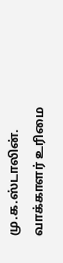மு.க.ஸ்டாலின். வாக்காளர் உரிமை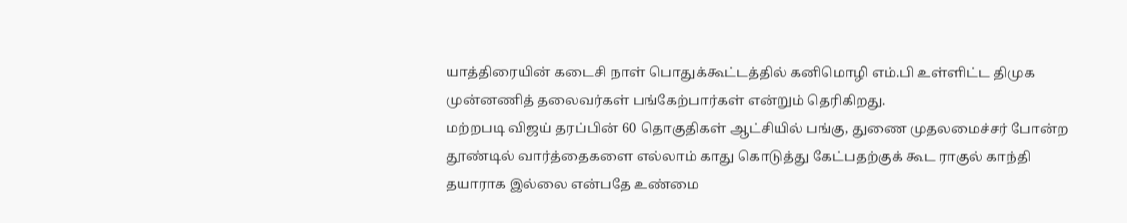யாத்திரையின் கடைசி நாள் பொதுக்கூட்டத்தில் கனிமொழி எம்.பி உள்ளிட்ட திமுக முன்னணித் தலைவர்கள் பங்கேற்பார்கள் என்றும் தெரிகிறது.
மற்றபடி விஜய் தரப்பின் 60 தொகுதிகள் ஆட்சியில் பங்கு, துணை முதலமைச்சர் போன்ற தூண்டில் வார்த்தைகளை எல்லாம் காது கொடுத்து கேட்பதற்குக் கூட ராகுல் காந்தி தயாராக இல்லை என்பதே உண்மை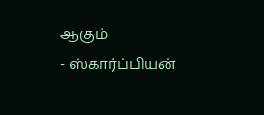ஆகும்
- ஸ்கார்ப்பியன்